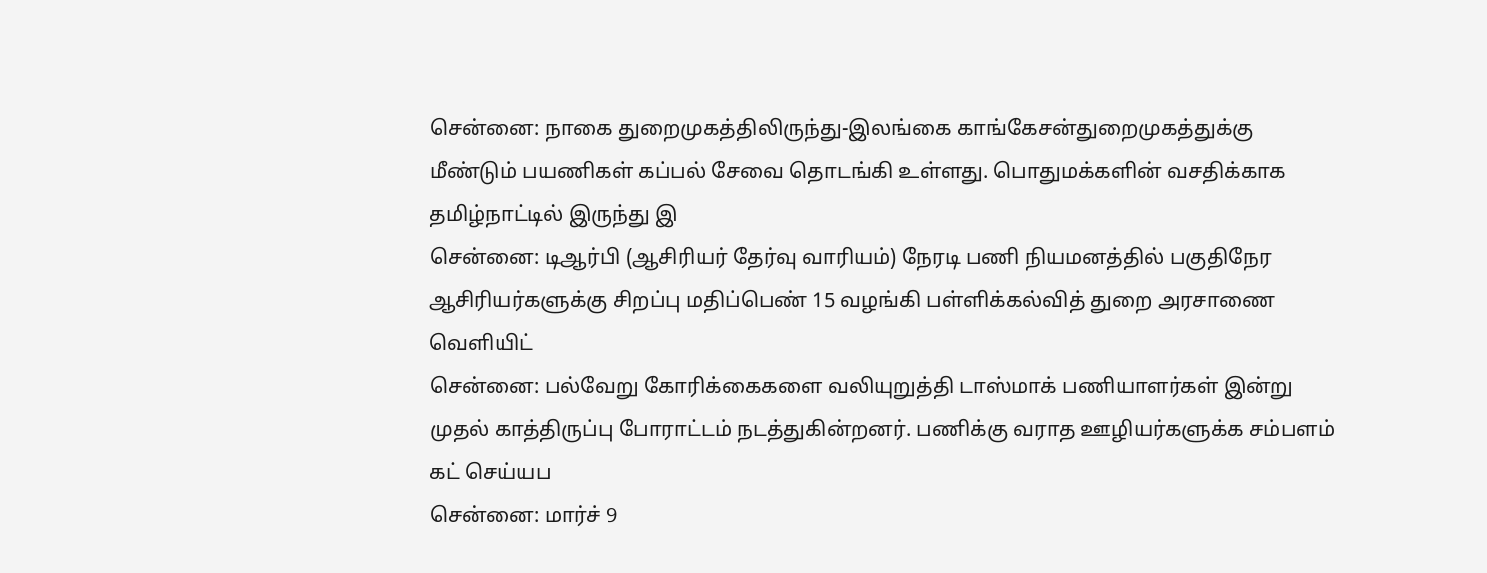சென்னை: நாகை துறைமுகத்திலிருந்து-இலங்கை காங்கேசன்துறைமுகத்துக்கு மீண்டும் பயணிகள் கப்பல் சேவை தொடங்கி உள்ளது. பொதுமக்களின் வசதிக்காக தமிழ்நாட்டில் இருந்து இ
சென்னை: டிஆர்பி (ஆசிரியர் தேர்வு வாரியம்) நேரடி பணி நியமனத்தில் பகுதிநேர ஆசிரியர்களுக்கு சிறப்பு மதிப்பெண் 15 வழங்கி பள்ளிக்கல்வித் துறை அரசாணை வெளியிட்
சென்னை: பல்வேறு கோரிக்கைகளை வலியுறுத்தி டாஸ்மாக் பணியாளர்கள் இன்று முதல் காத்திருப்பு போராட்டம் நடத்துகின்றனர். பணிக்கு வராத ஊழியர்களுக்க சம்பளம் கட் செய்யப
சென்னை: மார்ச் 9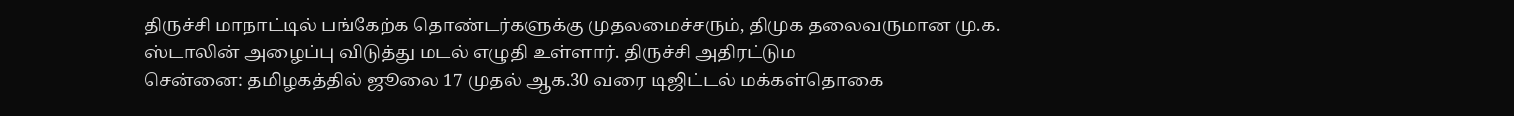திருச்சி மாநாட்டில் பங்கேற்க தொண்டர்களுக்கு முதலமைச்சரும், திமுக தலைவருமான மு.க. ஸ்டாலின் அழைப்பு விடுத்து மடல் எழுதி உள்ளார். திருச்சி அதிரட்டும
சென்னை: தமிழகத்தில் ஜூலை 17 முதல் ஆக.30 வரை டிஜிட்டல் மக்கள்தொகை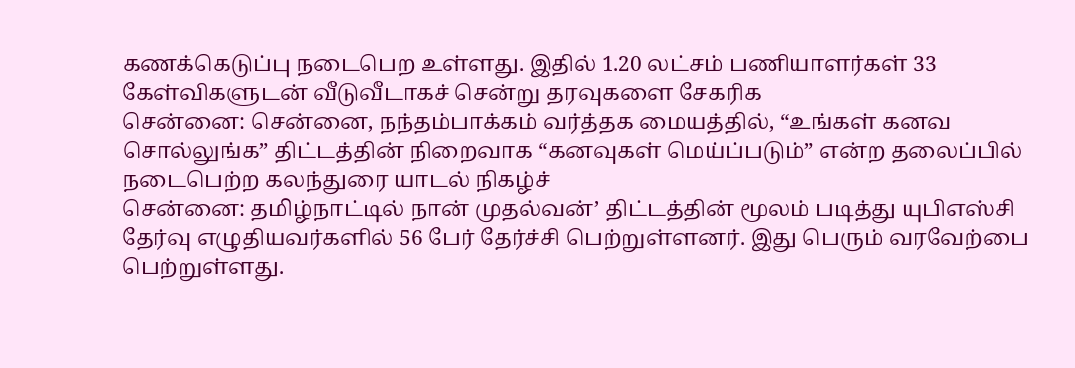கணக்கெடுப்பு நடைபெற உள்ளது. இதில் 1.20 லட்சம் பணியாளர்கள் 33 கேள்விகளுடன் வீடுவீடாகச் சென்று தரவுகளை சேகரிக
சென்னை: சென்னை, நந்தம்பாக்கம் வர்த்தக மையத்தில், “உங்கள் கனவ சொல்லுங்க” திட்டத்தின் நிறைவாக “கனவுகள் மெய்ப்படும்” என்ற தலைப்பில் நடைபெற்ற கலந்துரை யாடல் நிகழ்ச்
சென்னை: தமிழ்நாட்டில் நான் முதல்வன்’ திட்டத்தின் மூலம் படித்து யுபிஎஸ்சி தேர்வு எழுதியவர்களில் 56 பேர் தேர்ச்சி பெற்றுள்ளனர். இது பெரும் வரவேற்பை பெற்றுள்ளது.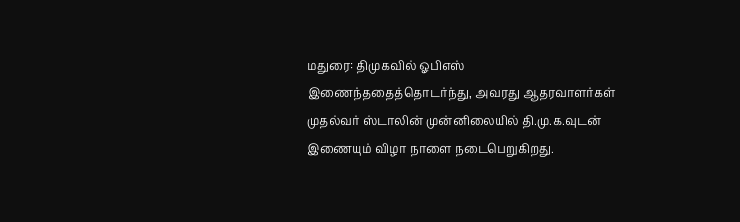மதுரை: திமுகவில் ஓபிஎஸ் இணைந்ததைத்தொடர்ந்து, அவரது ஆதரவாளர்கள் முதல்வர் ஸ்டாலின் முன்னிலையில் தி.மு.க.வுடன் இணையும் விழா நாளை நடைபெறுகிறது.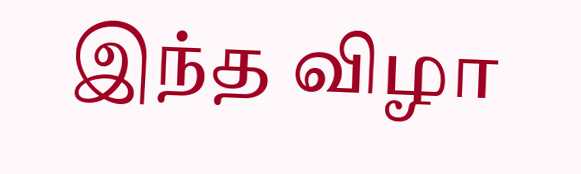இந்த விழா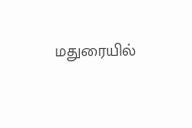மதுரையில்